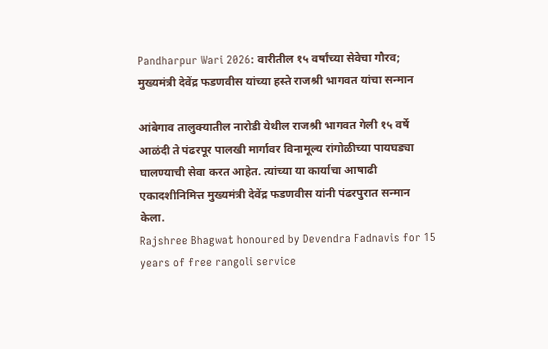Pandharpur Wari 2026: वारीतील १५ वर्षांच्या सेवेचा गौरव; मुख्यमंत्री देवेंद्र फडणवीस यांच्या हस्ते राजश्री भागवत यांचा सन्मान

आंबेगाव तालुक्यातील नारोडी येथील राजश्री भागवत गेली १५ वर्षे आळंदी ते पंढरपूर पालखी मार्गावर विनामूल्य रांगोळीच्या पायघड्या घालण्याची सेवा करत आहेत. त्यांच्या या कार्याचा आषाढी एकादशीनिमित्त मुख्यमंत्री देवेंद्र फडणवीस यांनी पंढरपुरात सन्मान केला.
Rajshree Bhagwat honoured by Devendra Fadnavis for 15 years of free rangoli service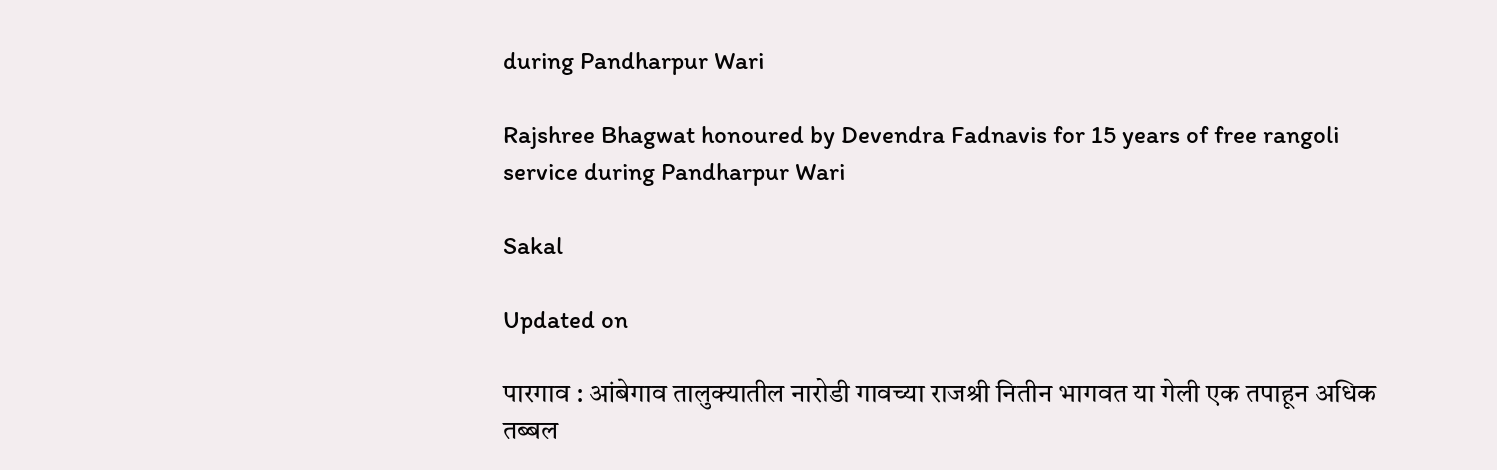during Pandharpur Wari

Rajshree Bhagwat honoured by Devendra Fadnavis for 15 years of free rangoli service during Pandharpur Wari

Sakal

Updated on

पारगाव : आंबेगाव तालुक्यातील नारोडी गावच्या राजश्री नितीन भागवत या गेली एक तपाहून अधिक तब्बल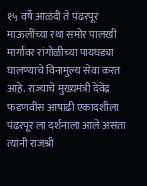१५ वर्षे आळंदी ते पंढरपूर माऊलींच्या रथा समोर पालखी मार्गावर रांगोळीच्या पायघड्या घालण्याचे विनामुल्य सेवा करत आहे. राज्याचे मुख्यमंत्री देवेंद्र फडणवीस आषाढी एकादशीला पंढरपूर ला दर्शनाला आले असता त्यांनी राजश्री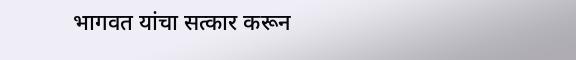भागवत यांचा सत्कार करून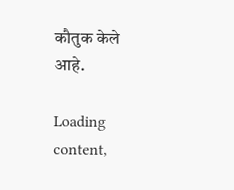कौतुक केले आहे.

Loading content,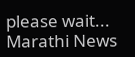please wait...
Marathi News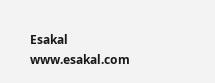Esakal
www.esakal.com